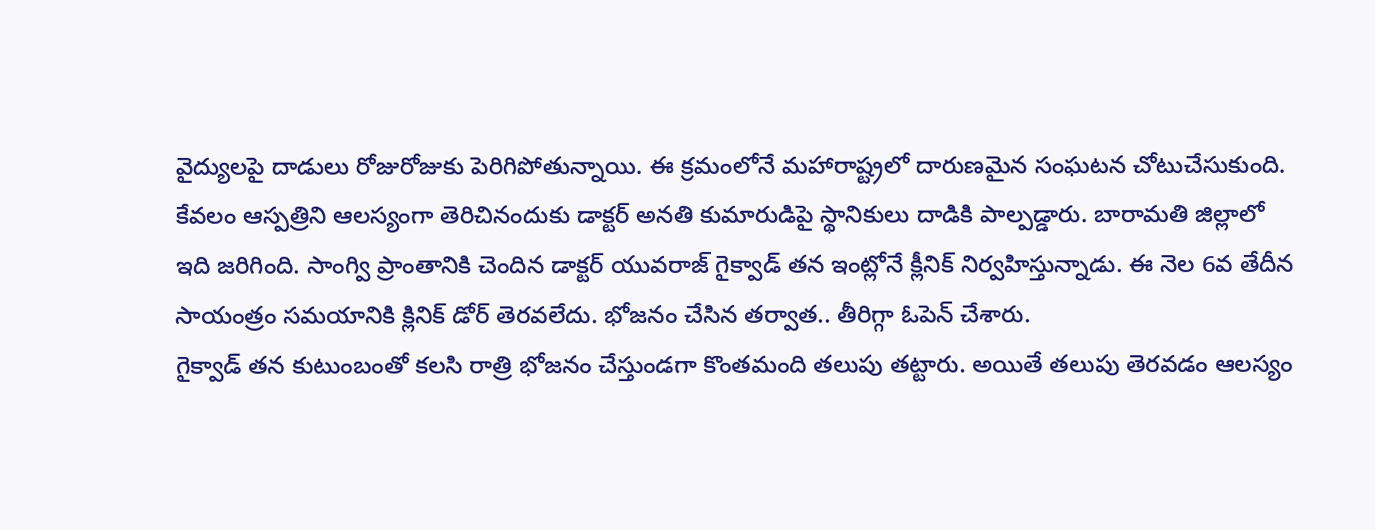వైద్యులపై దాడులు రోజురోజుకు పెరిగిపోతున్నాయి. ఈ క్రమంలోనే మహారాష్ట్రలో దారుణమైన సంఘటన చోటుచేసుకుంది. కేవలం ఆస్పత్రిని ఆలస్యంగా తెరిచినందుకు డాక్టర్ అనతి కుమారుడిపై స్థానికులు దాడికి పాల్పడ్డారు. బారామతి జిల్లాలో ఇది జరిగింది. సాంగ్వి ప్రాంతానికి చెందిన డాక్టర్ యువరాజ్ గైక్వాడ్ తన ఇంట్లోనే క్లీనిక్ నిర్వహిస్తున్నాడు. ఈ నెల 6వ తేదీన సాయంత్రం సమయానికి క్లినిక్ డోర్ తెరవలేదు. భోజనం చేసిన తర్వాత.. తీరిగ్గా ఓపెన్ చేశారు.
గైక్వాడ్ తన కుటుంబంతో కలసి రాత్రి భోజనం చేస్తుండగా కొంతమంది తలుపు తట్టారు. అయితే తలుపు తెరవడం ఆలస్యం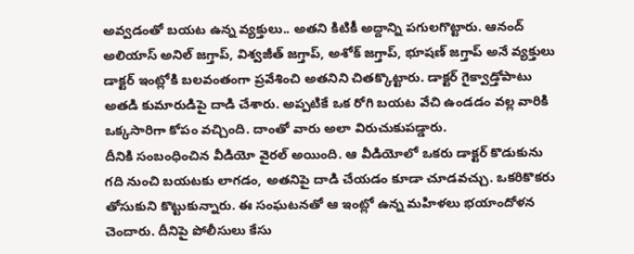అవ్వడంతో బయట ఉన్న వ్యక్తులు.. అతని కిటికీ అద్దాన్ని పగులగొట్టారు. ఆనంద్ అలియాస్ అనిల్ జగ్తాప్, విశ్వజీత్ జగ్తాప్, అశోక్ జగ్తాప్, భూషణ్ జగ్తాప్ అనే వ్యక్తులు డాక్టర్ ఇంట్లోకి బలవంతంగా ప్రవేశించి అతనిని చితక్కొట్టారు. డాక్టర్ గైక్వాడ్తోపాటు అతడి కుమారుడిపై దాడి చేశారు. అప్పటికే ఒక రోగి బయట వేచి ఉండడం వల్ల వారికి ఒక్కసారిగా కోపం వచ్చింది. దాంతో వారు అలా విరుచుకుపడ్డారు.
దీనికి సంబంధించిన వీడియో వైరల్ అయింది. ఆ వీడియోలో ఒకరు డాక్టర్ కొడుకును గది నుంచి బయటకు లాగడం, అతనిపై దాడి చేయడం కూడా చూడవచ్చు. ఒకరికొకరు తోసుకుని కొట్టుకున్నారు. ఈ సంఘటనతో ఆ ఇంట్లో ఉన్న మహిళలు భయాందోళన చెందారు. దీనిపై పోలీసులు కేసు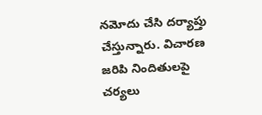నమోదు చేసి దర్యాప్తు చేస్తున్నారు. విచారణ జరిపి నిందితులపై చర్యలు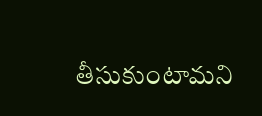తీసుకుంటామని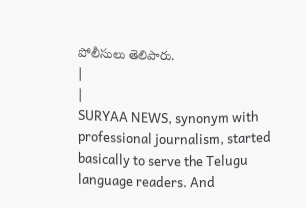పోలీసులు తెలిపారు.
|
|
SURYAA NEWS, synonym with professional journalism, started basically to serve the Telugu language readers. And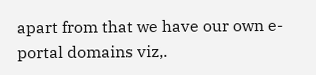apart from that we have our own e-portal domains viz,.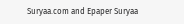Suryaa.com and Epaper Suryaa